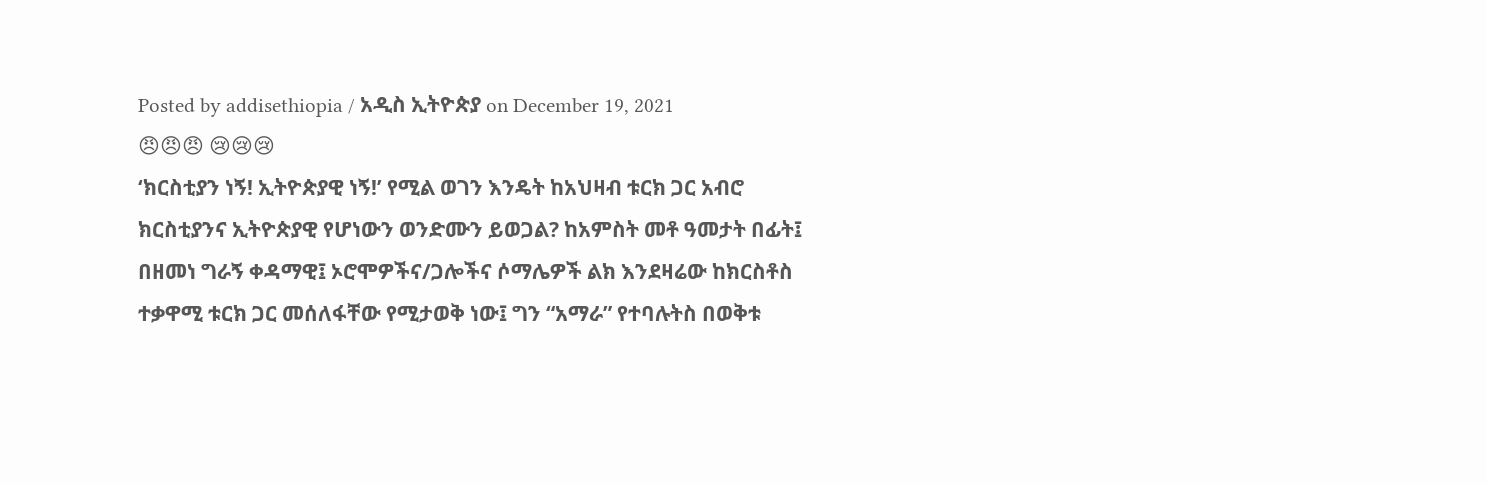Posted by addisethiopia / አዲስ ኢትዮጵያ on December 19, 2021
😠😠😠 😢😢😢
‘ክርስቲያን ነኝ! ኢትዮጵያዊ ነኝ!’ የሚል ወገን እንዴት ከአህዛብ ቱርክ ጋር አብሮ ክርስቲያንና ኢትዮጵያዊ የሆነውን ወንድሙን ይወጋል? ከአምስት መቶ ዓመታት በፊት፤ በዘመነ ግራኝ ቀዳማዊ፤ ኦሮሞዎችና/ጋሎችና ሶማሌዎች ልክ እንደዛሬው ከክርስቶስ ተቃዋሚ ቱርክ ጋር መሰለፋቸው የሚታወቅ ነው፤ ግን “አማራ” የተባሉትስ በወቅቱ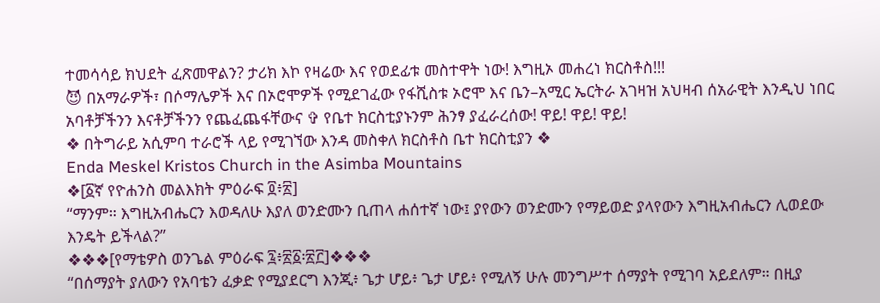ተመሳሳይ ክህደት ፈጽመዋልን? ታሪክ እኮ የዛሬው እና የወደፊቱ መስተዋት ነው! እግዚኦ መሐረነ ክርስቶስ!!!
😈 በአማራዎች፣ በሶማሌዎች እና በኦሮሞዎች የሚደገፈው የፋሺስቱ ኦሮሞ እና ቤን–አሚር ኤርትራ አገዛዝ አህዛብ ሰአራዊት እንዲህ ነበር አባቶቻችንን እናቶቻችንን የጨፈጨፋቸውና ✞ የቤተ ክርስቲያኑንም ሕንፃ ያፈራረሰው! ዋይ! ዋይ! ዋይ!
❖ በትግራይ አሲምባ ተራሮች ላይ የሚገኘው እንዳ መስቀለ ክርስቶስ ቤተ ክርስቲያን ❖
Enda Meskel Kristos Church in the Asimba Mountains
❖[፩ኛ የዮሐንስ መልእክት ምዕራፍ ፬፥፳]
“ማንም። እግዚአብሔርን እወዳለሁ እያለ ወንድሙን ቢጠላ ሐሰተኛ ነው፤ ያየውን ወንድሙን የማይወድ ያላየውን እግዚአብሔርን ሊወደው እንዴት ይችላል?”
❖❖❖[የማቴዎስ ወንጌል ምዕራፍ ፯፥፳፩፡፳፫]❖❖❖
“በሰማያት ያለውን የአባቴን ፈቃድ የሚያደርግ እንጂ፥ ጌታ ሆይ፥ ጌታ ሆይ፥ የሚለኝ ሁሉ መንግሥተ ሰማያት የሚገባ አይደለም። በዚያ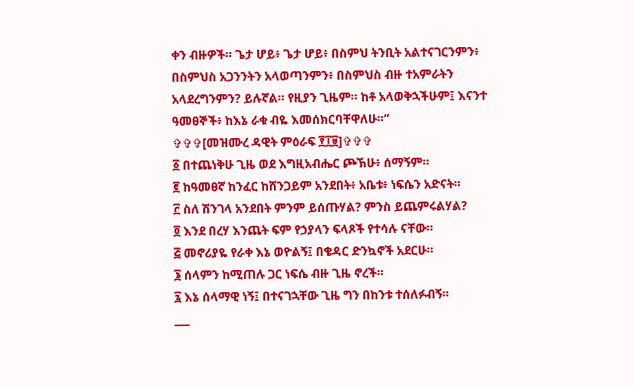ቀን ብዙዎች። ጌታ ሆይ፥ ጌታ ሆይ፥ በስምህ ትንቢት አልተናገርንምን፥ በስምህስ አጋንንትን አላወጣንምን፥ በስምህስ ብዙ ተአምራትን አላደረግንምን? ይሉኛል። የዚያን ጊዜም። ከቶ አላወቅኋችሁም፤ እናንተ ዓመፀኞች፥ ከእኔ ራቁ ብዬ እመሰክርባቸዋለሁ።”
✞✞✞[መዝሙረ ዳዊት ምዕራፍ ፻፲፱]✞✞✞
፩ በተጨነቅሁ ጊዜ ወደ እግዚአብሔር ጮኽሁ፥ ሰማኝም።
፪ ከዓመፀኛ ከንፈር ከሸንጋይም አንደበት፥ አቤቱ፥ ነፍሴን አድናት።
፫ ስለ ሽንገላ አንደበት ምንም ይሰጡሃል? ምንስ ይጨምሩልሃል?
፬ እንደ በረሃ እንጨት ፍም የኃያላን ፍላጾች የተሳሉ ናቸው።
፭ መኖሪያዬ የራቀ እኔ ወዮልኝ፤ በቄዳር ድንኳኖች አደርሁ።
፮ ሰላምን ከሚጠሉ ጋር ነፍሴ ብዙ ጊዜ ኖረች።
፯ እኔ ሰላማዊ ነኝ፤ በተናገኋቸው ጊዜ ግን በከንቱ ተሰለፉብኝ።
___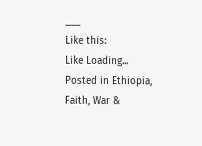___
Like this:
Like Loading...
Posted in Ethiopia, Faith, War &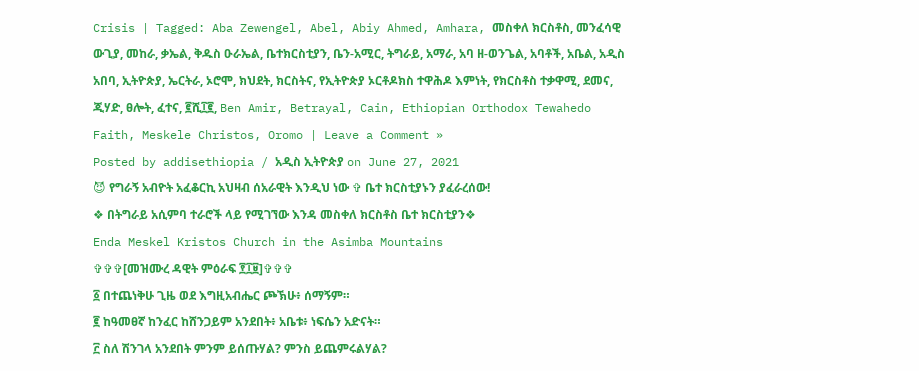Crisis | Tagged: Aba Zewengel, Abel, Abiy Ahmed, Amhara, መስቀለ ክርስቶስ, መንፈሳዊ ውጊያ, መከራ, ቃኤል, ቅዱስ ዑራኤል, ቤተክርስቲያን, ቤን-አሚር, ትግራይ, አማራ, አባ ዘ-ወንጌል, አባቶች, አቤል, አዲስ አበባ, ኢትዮጵያ, ኤርትራ, ኦሮሞ, ክህደት, ክርስትና, የኢትዮጵያ ኦርቶዶክስ ተዋሕዶ እምነት, የክርስቶስ ተቃዋሚ, ደመና, ጂሃድ, ፀሎት, ፈተና, ፪ሺ፲፪, Ben Amir, Betrayal, Cain, Ethiopian Orthodox Tewahedo Faith, Meskele Christos, Oromo | Leave a Comment »
Posted by addisethiopia / አዲስ ኢትዮጵያ on June 27, 2021
😈 የግራኝ አብዮት አፈቆርኪ አህዛብ ሰአራዊት እንዲህ ነው ✞ ቤተ ክርስቲያኑን ያፈራረሰው!
❖ በትግራይ አሲምባ ተራሮች ላይ የሚገኘው እንዳ መስቀለ ክርስቶስ ቤተ ክርስቲያን❖
Enda Meskel Kristos Church in the Asimba Mountains
✞✞✞[መዝሙረ ዳዊት ምዕራፍ ፻፲፱]✞✞✞
፩ በተጨነቅሁ ጊዜ ወደ እግዚአብሔር ጮኽሁ፥ ሰማኝም።
፪ ከዓመፀኛ ከንፈር ከሸንጋይም አንደበት፥ አቤቱ፥ ነፍሴን አድናት።
፫ ስለ ሽንገላ አንደበት ምንም ይሰጡሃል? ምንስ ይጨምሩልሃል?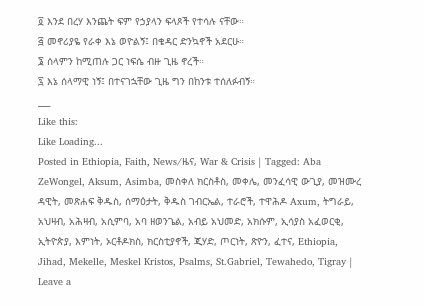፬ እንደ በረሃ እንጨት ፍም የኃያላን ፍላጾች የተሳሉ ናቸው።
፭ መኖሪያዬ የራቀ እኔ ወዮልኝ፤ በቄዳር ድንኳኖች አደርሁ።
፮ ሰላምን ከሚጠሉ ጋር ነፍሴ ብዙ ጊዜ ኖረች።
፯ እኔ ሰላማዊ ነኝ፤ በተናገኋቸው ጊዜ ግን በከንቱ ተሰለፉብኝ።
___
Like this:
Like Loading...
Posted in Ethiopia, Faith, News/ዜና, War & Crisis | Tagged: Aba ZeWongel, Aksum, Asimba, መስቀለ ክርስቶስ, መቀሌ, መንፈሳዊ ውጊያ, መዝሙረ ዳዊት, መጽሐፍ ቅዱስ, ሰማዕታት, ቅዱስ ገብርኤል, ተራሮች, ተዋሕዶ Axum, ትግራይ, አህዛብ, አሕዛብ, አሲምባ, አባ ዘወንጌል, አብይ አህመድ, አክሱም, ኢሳያስ አፈወርቂ, ኢትዮጵያ, እምነት, ኦርቶዶክስ, ክርስቲያኖች, ጂሃድ, ጦርነት, ጽዮን, ፈተና, Ethiopia, Jihad, Mekelle, Meskel Kristos, Psalms, St.Gabriel, Tewahedo, Tigray | Leave a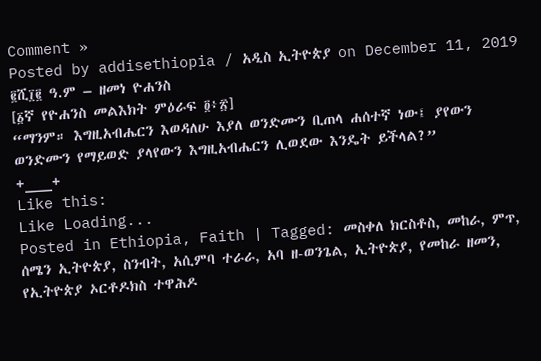Comment »
Posted by addisethiopia / አዲስ ኢትዮጵያ on December 11, 2019
፪ሺ፲፪ ዓ.ም – ዘመነ ዮሐንስ
[፩ኛ የዮሐንስ መልእክት ምዕራፍ ፬፥፳]
“ማንም። እግዚአብሔርን እወዳለሁ እያለ ወንድሙን ቢጠላ ሐሰተኛ ነው፤ ያየውን ወንድሙን የማይወድ ያላየውን እግዚአብሔርን ሊወደው እንዴት ይችላል?”
+___+
Like this:
Like Loading...
Posted in Ethiopia, Faith | Tagged: መስቀለ ክርስቶስ, መከራ, ምጥ, ሰሜን ኢትዮጵያ, ስንብት, አሲምባ ተራራ, አባ ዘ-ወንጌል, ኢትዮጵያ, የመከራ ዘመን, የኢትዮጵያ ኦርቶዶክስ ተዋሕዶ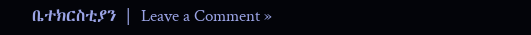ቤተክርስቲያን | Leave a Comment »